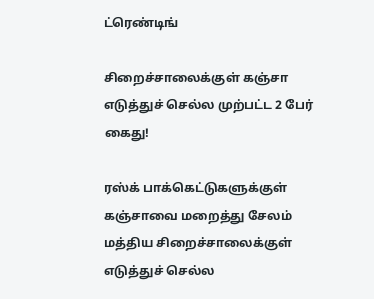ட்ரெண்டிங்

சிறைச்சாலைக்குள் கஞ்சா எடுத்துச் செல்ல முற்பட்ட 2 பேர் கைது!

ரஸ்க் பாக்கெட்டுகளுக்குள் கஞ்சாவை மறைத்து சேலம் மத்திய சிறைச்சாலைக்குள் எடுத்துச் செல்ல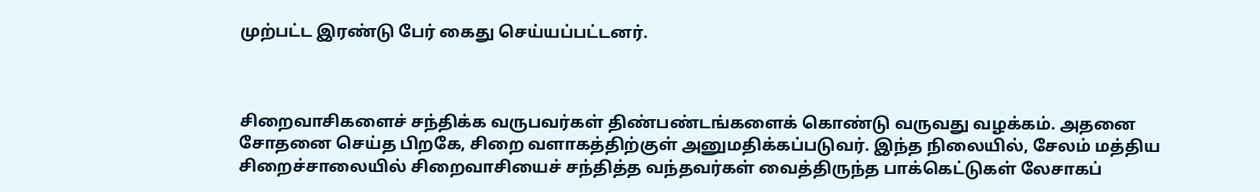முற்பட்ட இரண்டு பேர் கைது செய்யப்பட்டனர்.



சிறைவாசிகளைச் சந்திக்க வருபவர்கள் திண்பண்டங்களைக் கொண்டு வருவது வழக்கம். அதனை சோதனை செய்த பிறகே, சிறை வளாகத்திற்குள் அனுமதிக்கப்படுவர். இந்த நிலையில், சேலம் மத்திய சிறைச்சாலையில் சிறைவாசியைச் சந்தித்த வந்தவர்கள் வைத்திருந்த பாக்கெட்டுகள் லேசாகப்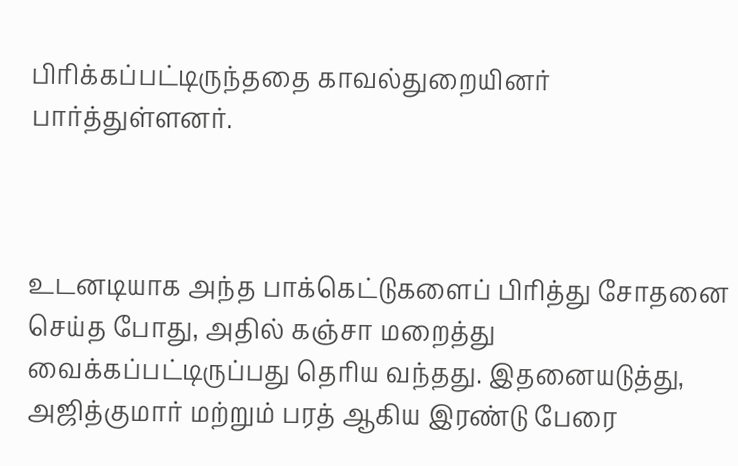பிரிக்கப்பட்டிருந்ததை காவல்துறையினர் பார்த்துள்ளனர்.



உடனடியாக அந்த பாக்கெட்டுகளைப் பிரித்து சோதனை செய்த போது, அதில் கஞ்சா மறைத்து வைக்கப்பட்டிருப்பது தெரிய வந்தது. இதனையடுத்து, அஜித்குமார் மற்றும் பரத் ஆகிய இரண்டு பேரை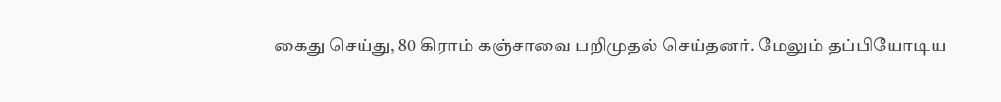கைது செய்து, 80 கிராம் கஞ்சாவை பறிமுதல் செய்தனர். மேலும் தப்பியோடிய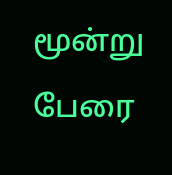மூன்று பேரை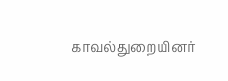காவல்துறையினர்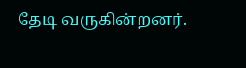தேடி வருகின்றனர்.